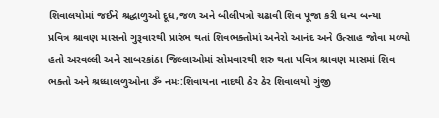શિવાલયોમાં જઈને શ્રદ્ધાળુઓ દૂધ,જળ અને બીલીપત્રો ચઢાવી શિવ પૂજા કરી ધન્ય બન્યા
પ્રવિત્ર શ્રાવણ માસનો ગુરૂવારથી પ્રારંભ થતાં શિવભક્તોમાં અનેરો આનંદ અને ઉત્સાહ જોવા મળ્યો હતો અરવલ્લી અને સાબરકાંઠા જિલ્લાઓમાં સોમવારથી શરુ થતા પવિત્ર શ્રાવણ માસમાં શિવ ભક્તો અને શ્રધ્ધાલળુઓના ૐ નમઃ:શિવાયના નાદથી ઠેર ઠેર શિવાલયો ગુંજી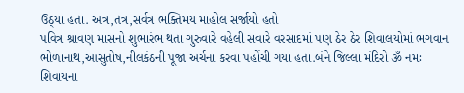ઉઠ્યા હતા. અત્ર,તત્ર,સર્વત્ર ભક્તિમય માહોલ સર્જાયો હતો
પવિત્ર શ્રાવણ માસનો શુભારંભ થતા ગુરુવારે વહેલી સવારે વરસાદમાં પણ ઠેર ઠેર શિવાલયોમાં ભગવાન ભોળાનાથ,આસુતોષ,નીલકંઠની પૂજા અર્ચના કરવા પહોંચી ગયા હતા.બંને જિલ્લા મંદિરો ૐ નમઃ શિવાયના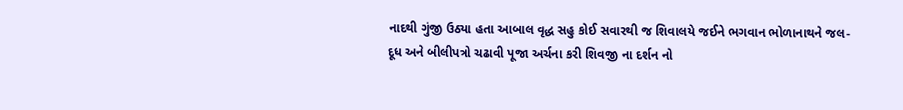નાદથી ગુંજી ઉઠ્યા હતા આબાલ વૃદ્ધ સહુ કોઈ સવારથી જ શિવાલયે જઈને ભગવાન ભોળાનાથને જલ-દૂધ અને બીલીપત્રો ચઢાવી પૂજા અર્ચના કરી શિવજી ના દર્શન નો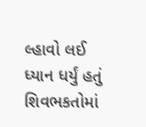લ્હાવો લઈ ધ્યાન ધર્યું હતું
શિવભકતોમાં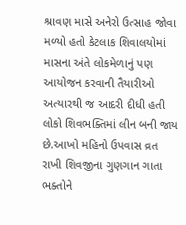શ્રાવણ માસે અનેરો ઉત્સાહ જોવા મળ્યો હતો કેટલાક શિવાલયોમાં માસના અંતે લોકમેળાનું પણ આયોજન કરવાની તૈયારીઓ અત્યારથી જ આદરી દીધી હતી લોકો શિવભક્તિમાં લીન બની જાય છે.આખો મહિનો ઉપવાસ વ્રત રાખી શિવજીના ગુણગાન ગાતા ભક્તોને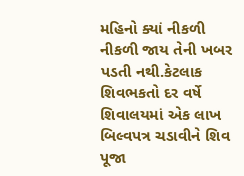મહિનો ક્યાં નીકળી નીકળી જાય તેની ખબર પડતી નથી.કેટલાક શિવભકતો દર વર્ષે શિવાલયમાં એક લાખ બિલ્વપત્ર ચડાવીને શિવ પૂજા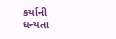કર્યાની ધન્યતા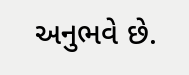અનુભવે છે.